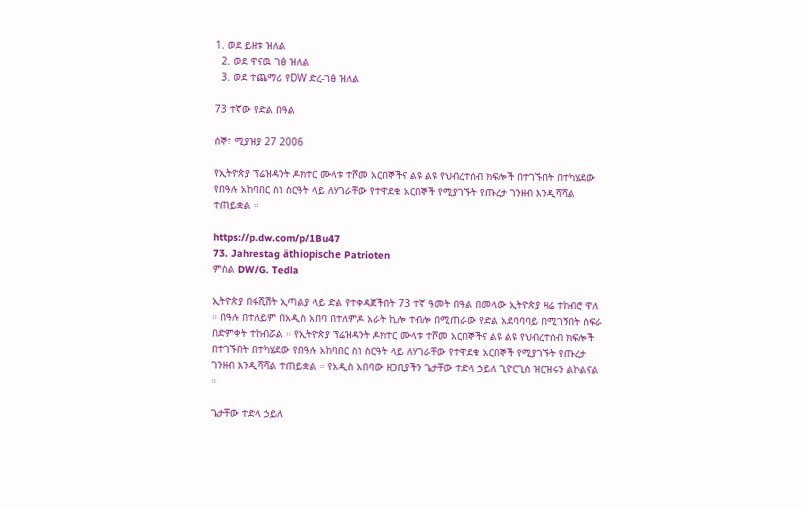1. ወደ ይዘቱ ዝለል
  2. ወደ ዋናዉ ገፅ ዝለል
  3. ወደ ተጨማሪ የDW ድረ-ገፅ ዝለል

73 ተኛው የድል በዓል

ሰኞ፣ ሚያዝያ 27 2006

የኢትዮጵያ ፕሬዝዳንት ዶክተር ሙላቱ ተሾመ አርበኞችና ልዩ ልዩ የህብረተሰብ ክፍሎች በተገኙበት በተካሄደው የበዓሉ አከባበር ስነ ስርዓት ላይ ለሃገራቸው የተዋደቁ አርበኞች የሚያገኙት የጡረታ ገንዘብ እንዲሻሻል ተጠይቋል ።

https://p.dw.com/p/1Bu47
73. Jahrestag äthiopische Patrioten
ምስል DW/G. Tedla

ኢትዮጵያ በፋሺሽት ኢጣልያ ላይ ድል የተቀዳጀችበት 73 ተኛ ዓመት በዓል በመላው ኢትዮጵያ ዛሬ ተከብሮ ዋለ ። በዓሉ በተለይም በአዲስ አበባ በተለምዶ አራት ኪሎ ተብሎ በሚጠራው የድል አደባባባይ በሚገኝበት ስፍራ በድምቀት ተከብሯል ። የኢትዮጵያ ፕሬዝዳንት ዶክተር ሙላቱ ተሾመ አርበኞችና ልዩ ልዩ የህብረተሰብ ክፍሎች በተገኙበት በተካሄደው የበዓሉ አከባበር ስነ ስርዓት ላይ ለሃገራቸው የተዋደቁ አርበኞች የሚያገኙት የጡረታ ገንዘብ እንዲሻሻል ተጠይቋል ። የአዲስ አበባው ዘጋቢያችን ጌታቸው ተድላ ኃይለ ጊዮርጊስ ዝርዝሩን ልኮልናል ።

ጌታቸው ተድላ ኃይለ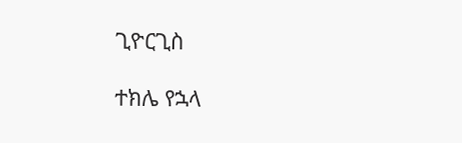ጊዮርጊስ

ተክሌ የኋላ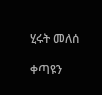ሂሩት መለሰ

ቀጣዩን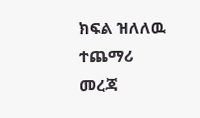ክፍል ዝለለዉ ተጨማሪ መረጃ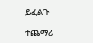ይፈልጉ

ተጨማሪ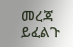መረጃ ይፈልጉ